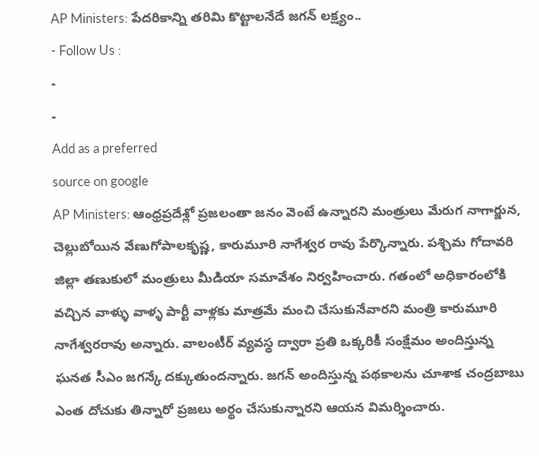AP Ministers: పేదరికాన్ని తరిమి కొట్టాలనేదే జగన్ లక్ష్యం..
- Follow Us :
-
-
Add as a preferred
source on google
AP Ministers: ఆంధ్రప్రదేశ్లో ప్రజలంతా జనం వెంటే ఉన్నారని మంత్రులు మేరుగ నాగార్జున, చెల్లుబోయిన వేణుగోపాలకృష్ణ, కారుమూరి నాగేశ్వర రావు పేర్కొన్నారు. పశ్చిమ గోదావరి జిల్లా తణుకులో మంత్రులు మీడియా సమావేశం నిర్వహించారు. గతంలో అధికారంలోకి వచ్చిన వాళ్ళు వాళ్ళ పార్టీ వాళ్లకు మాత్రమే మంచి చేసుకునేవారని మంత్రి కారుమూరి నాగేశ్వరరావు అన్నారు. వాలంటీర్ వ్యవస్థ ద్వారా ప్రతి ఒక్కరికీ సంక్షేమం అందిస్తున్న ఘనత సీఎం జగన్కే దక్కుతుందన్నారు. జగన్ అందిస్తున్న పథకాలను చూశాక చంద్రబాబు ఎంత దోచుకు తిన్నారో ప్రజలు అర్థం చేసుకున్నారని ఆయన విమర్శించారు.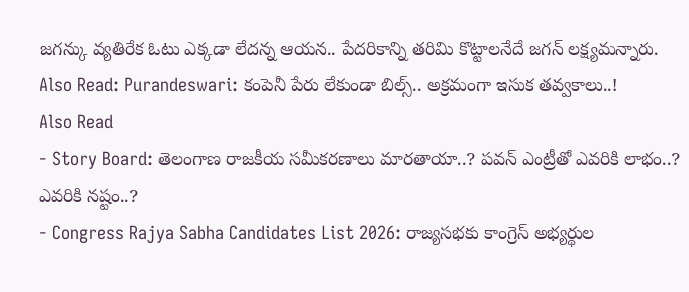జగన్కు వ్యతిరేక ఓటు ఎక్కడా లేదన్న ఆయన.. పేదరికాన్ని తరిమి కొట్టాలనేదే జగన్ లక్ష్యమన్నారు.
Also Read: Purandeswari: కంపెనీ పేరు లేకుండా బిల్స్.. అక్రమంగా ఇసుక తవ్వకాలు..!
Also Read
- Story Board: తెలంగాణ రాజకీయ సమీకరణాలు మారతాయా..? పవన్ ఎంట్రీతో ఎవరికి లాభం..? ఎవరికి నష్టం..?
- Congress Rajya Sabha Candidates List 2026: రాజ్యసభకు కాంగ్రెస్ అభ్యర్థుల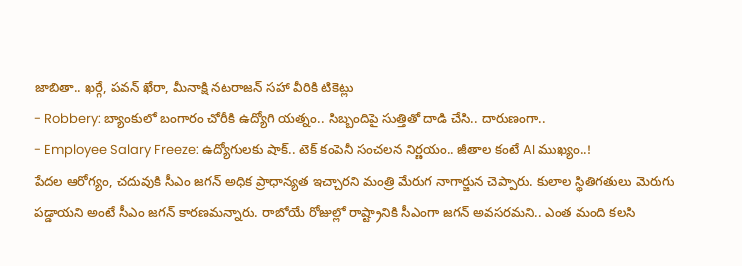జాబితా.. ఖర్గే, పవన్ ఖేరా, మీనాక్షి నటరాజన్ సహా వీరికి టికెట్లు
- Robbery: బ్యాంకులో బంగారం చోరీకి ఉద్యోగి యత్నం.. సిబ్బందిపై సుత్తితో దాడి చేసి.. దారుణంగా..
- Employee Salary Freeze: ఉద్యోగులకు షాక్.. టెక్ కంపెనీ సంచలన నిర్ణయం.. జీతాల కంటే AI ముఖ్యం..!
పేదల ఆరోగ్యం, చదువుకి సీఎం జగన్ అధిక ప్రాధాన్యత ఇచ్చారని మంత్రి మేరుగ నాగార్జున చెప్పారు. కులాల స్థితిగతులు మెరుగు పడ్డాయని అంటే సీఎం జగన్ కారణమన్నారు. రాబోయే రోజుల్లో రాష్ట్రానికి సీఎంగా జగన్ అవసరమని.. ఎంత మంది కలసి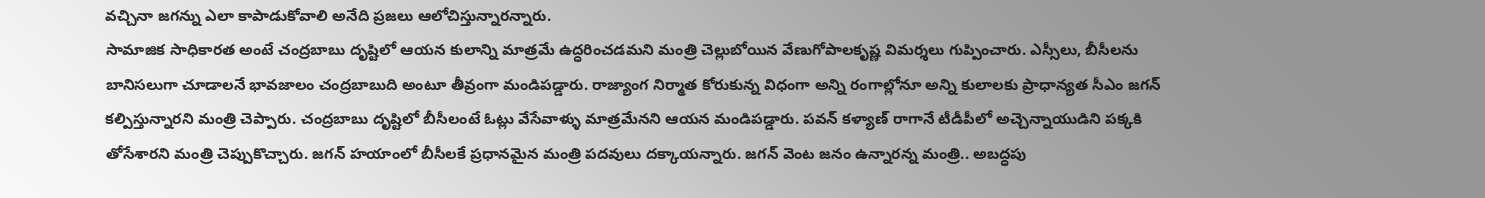వచ్చినా జగన్ను ఎలా కాపాడుకోవాలి అనేది ప్రజలు ఆలోచిస్తున్నారన్నారు.
సామాజిక సాధికారత అంటే చంద్రబాబు దృష్టిలో ఆయన కులాన్ని మాత్రమే ఉద్ధరించడమని మంత్రి చెల్లుబోయిన వేణుగోపాలకృష్ణ విమర్శలు గుప్పించారు. ఎస్సీలు, బీసీలను బానిసలుగా చూడాలనే భావజాలం చంద్రబాబుది అంటూ తీవ్రంగా మండిపడ్డారు. రాజ్యాంగ నిర్మాత కోరుకున్న విధంగా అన్ని రంగాల్లోనూ అన్ని కులాలకు ప్రాధాన్యత సీఎం జగన్ కల్పిస్తున్నారని మంత్రి చెప్పారు. చంద్రబాబు దృష్టిలో బీసీలంటే ఓట్లు వేసేవాళ్ళు మాత్రమేనని ఆయన మండిపడ్డారు. పవన్ కళ్యాణ్ రాగానే టీడీపీలో అచ్చెన్నాయుడిని పక్కకి తోసేశారని మంత్రి చెప్పుకొచ్చారు. జగన్ హయాంలో బీసీలకే ప్రధానమైన మంత్రి పదవులు దక్కాయన్నారు. జగన్ వెంట జనం ఉన్నారన్న మంత్రి.. అబద్ధపు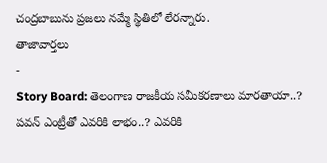చంద్రబాబును ప్రజలు నమ్మే స్థితిలో లేరన్నారు.
తాజావార్తలు
-
Story Board: తెలంగాణ రాజకీయ సమీకరణాలు మారతాయా..? పవన్ ఎంట్రీతో ఎవరికి లాభం..? ఎవరికి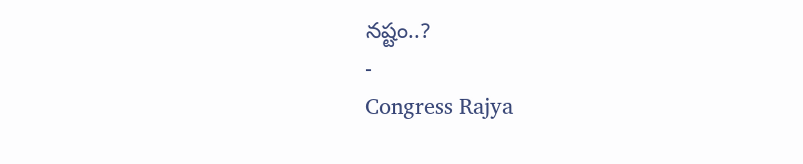నష్టం..?
-
Congress Rajya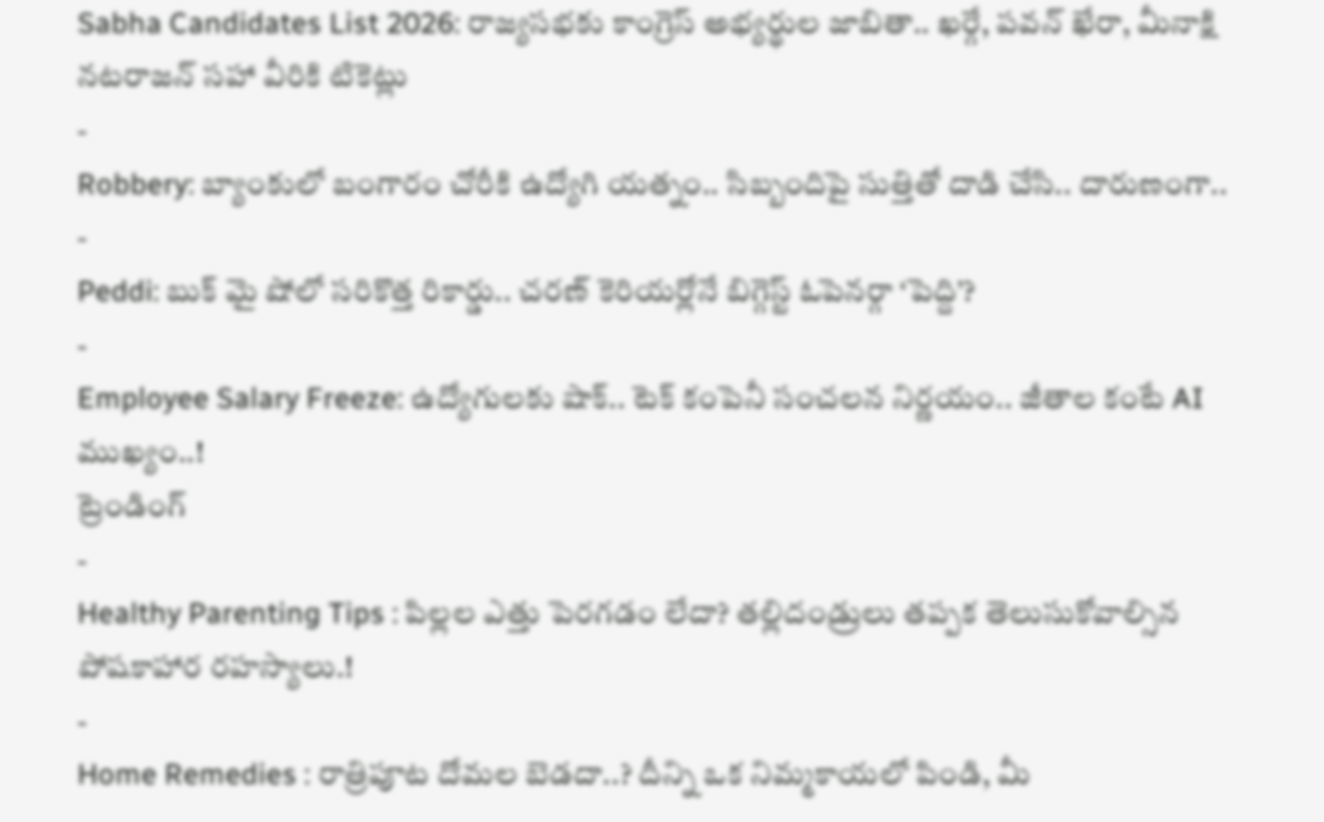Sabha Candidates List 2026: రాజ్యసభకు కాంగ్రెస్ అభ్యర్థుల జాబితా.. ఖర్గే, పవన్ ఖేరా, మీనాక్షి నటరాజన్ సహా వీరికి టికెట్లు
-
Robbery: బ్యాంకులో బంగారం చోరీకి ఉద్యోగి యత్నం.. సిబ్బందిపై సుత్తితో దాడి చేసి.. దారుణంగా..
-
Peddi: బుక్ మై షోలో సరికొత్త రికార్డు.. చరణ్ కెరియర్లోనే బిగ్గెస్ట్ ఓపెనర్గా ‘పెద్ది’?
-
Employee Salary Freeze: ఉద్యోగులకు షాక్.. టెక్ కంపెనీ సంచలన నిర్ణయం.. జీతాల కంటే AI ముఖ్యం..!
ట్రెండింగ్
-
Healthy Parenting Tips : పిల్లల ఎత్తు పెరగడం లేదా? తల్లిదండ్రులు తప్పక తెలుసుకోవాల్సిన పోషకాహార రహస్యాలు.!
-
Home Remedies : రాత్రిపూట దోమల బెడదా..? దీన్ని ఒక నిమ్మకాయలో పిండి, మీ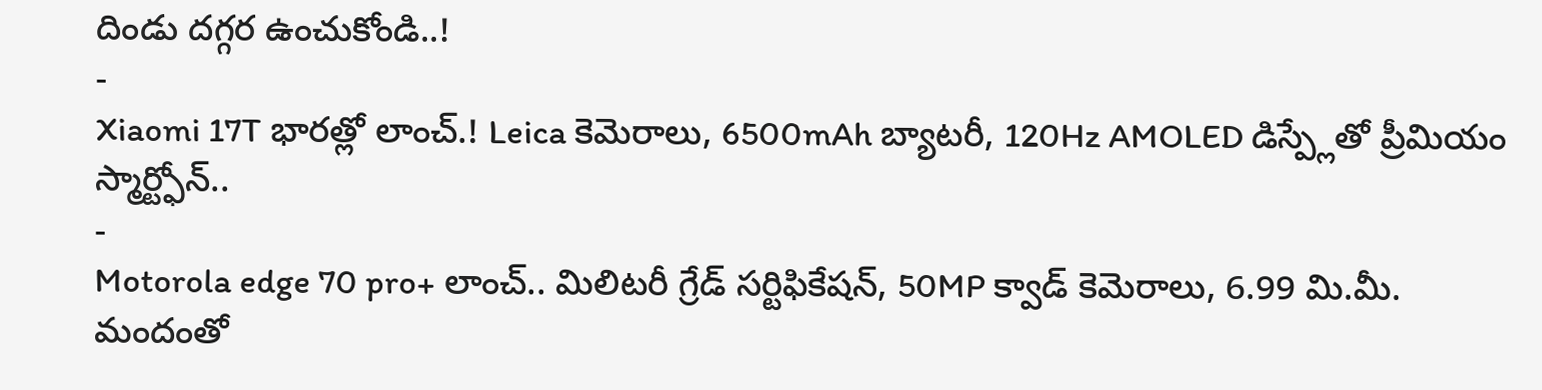దిండు దగ్గర ఉంచుకోండి..!
-
Xiaomi 17T భారత్లో లాంచ్.! Leica కెమెరాలు, 6500mAh బ్యాటరీ, 120Hz AMOLED డిస్ప్లేతో ప్రీమియం స్మార్ట్ఫోన్..
-
Motorola edge 70 pro+ లాంచ్.. మిలిటరీ గ్రేడ్ సర్టిఫికేషన్, 50MP క్వాడ్ కెమెరాలు, 6.99 మి.మీ. మందంతో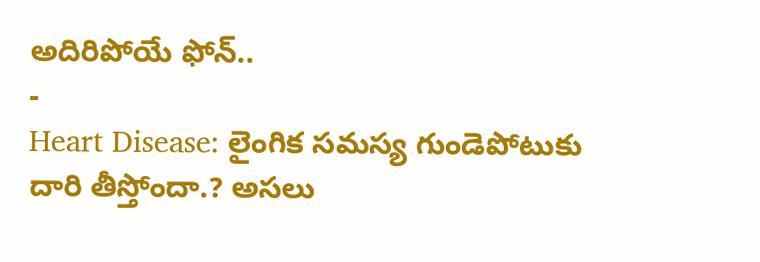అదిరిపోయే ఫోన్..
-
Heart Disease: లైంగిక సమస్య గుండెపోటుకు దారి తీస్తోందా.? అసలు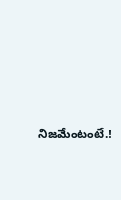నిజమేంటంటే.!